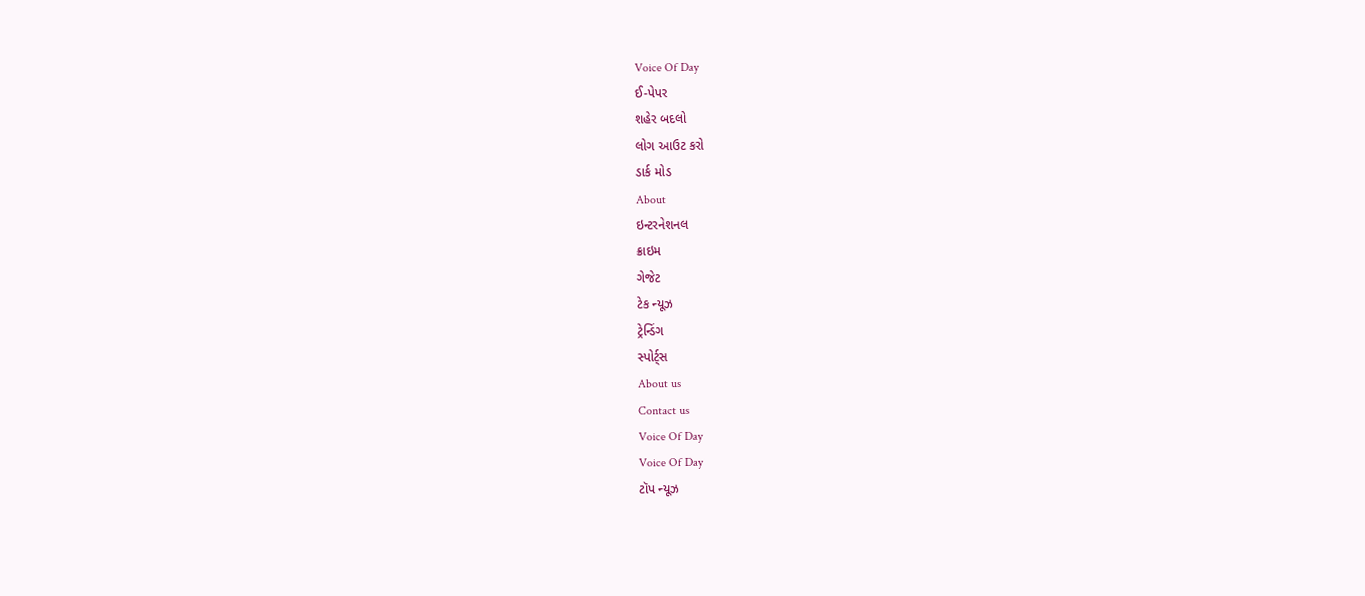Voice Of Day
ઈ-પેપર
શહેર બદલો
લોગ આઉટ કરો
ડાર્ક મોડ
About
ઇન્ટરનેશનલ
ક્રાઇમ
ગેજેટ
ટેક ન્યૂઝ
ટ્રેન્ડિંગ
સ્પોર્ટ્સ
About us
Contact us
Voice Of Day
Voice Of Day
ટૉપ ન્યૂઝ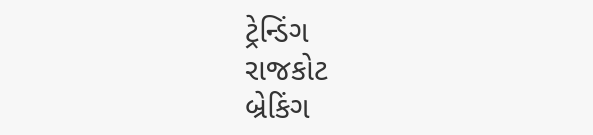ટ્રેન્ડિંગ
રાજકોટ
બ્રેકિંગ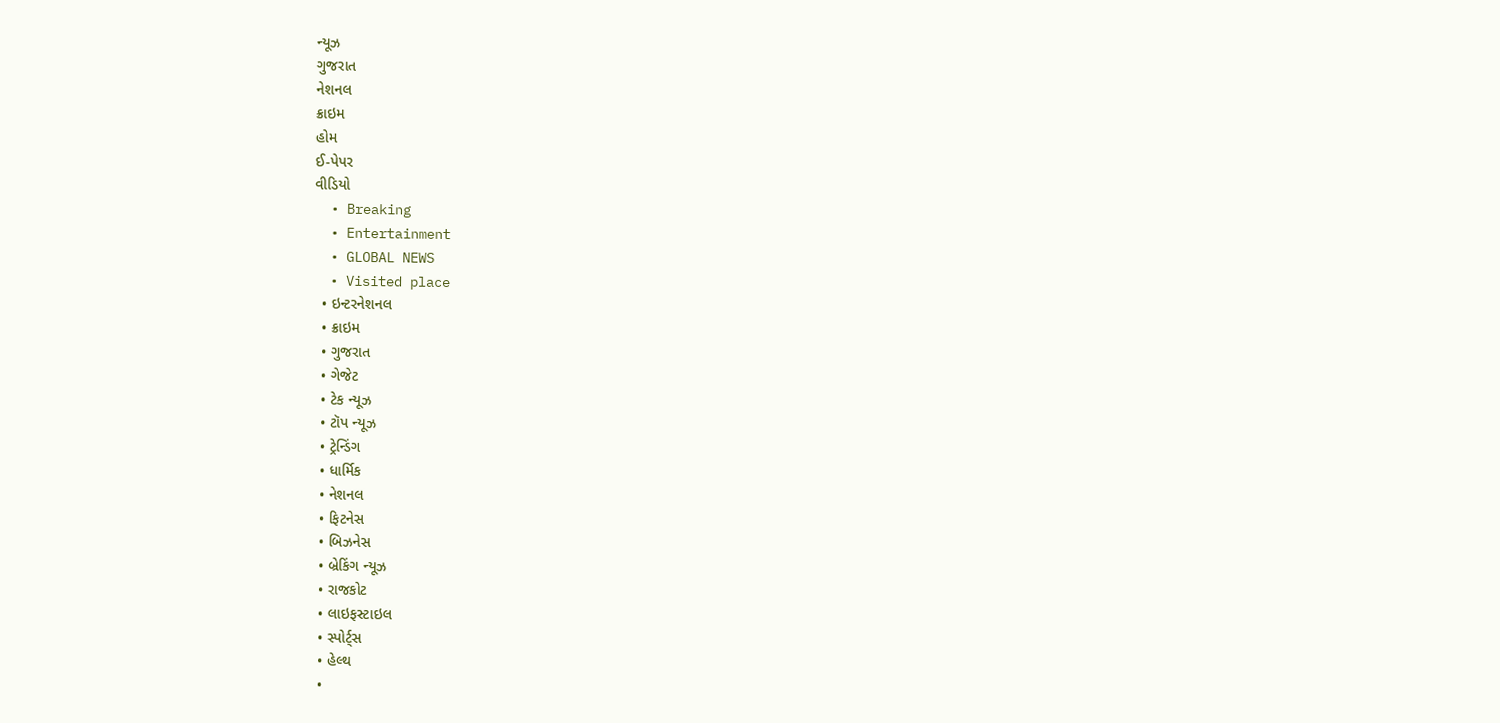ન્યૂઝ
ગુજરાત
નેશનલ
ક્રાઇમ
હોમ
ઈ-પેપર
વીડિયો
  • Breaking
  • Entertainment
  • GLOBAL NEWS
  • Visited place
  • ઇન્ટરનેશનલ
  • ક્રાઇમ
  • ગુજરાત
  • ગેજેટ
  • ટેક ન્યૂઝ
  • ટૉપ ન્યૂઝ
  • ટ્રેન્ડિંગ
  • ધાર્મિક
  • નેશનલ
  • ફિટનેસ
  • બિઝનેસ
  • બ્રેકિંગ ન્યૂઝ
  • રાજકોટ
  • લાઇફસ્ટાઇલ
  • સ્પોર્ટ્સ
  • હેલ્થ
  •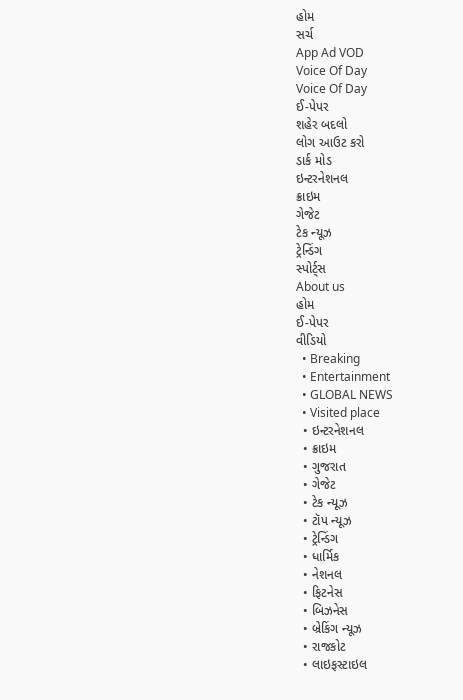હોમ
સર્ચ
App Ad VOD
Voice Of Day
Voice Of Day
ઈ-પેપર
શહેર બદલો
લોગ આઉટ કરો
ડાર્ક મોડ
ઇન્ટરનેશનલ
ક્રાઇમ
ગેજેટ
ટેક ન્યૂઝ
ટ્રેન્ડિંગ
સ્પોર્ટ્સ
About us
હોમ
ઈ-પેપર
વીડિયો
  • Breaking
  • Entertainment
  • GLOBAL NEWS
  • Visited place
  • ઇન્ટરનેશનલ
  • ક્રાઇમ
  • ગુજરાત
  • ગેજેટ
  • ટેક ન્યૂઝ
  • ટૉપ ન્યૂઝ
  • ટ્રેન્ડિંગ
  • ધાર્મિક
  • નેશનલ
  • ફિટનેસ
  • બિઝનેસ
  • બ્રેકિંગ ન્યૂઝ
  • રાજકોટ
  • લાઇફસ્ટાઇલ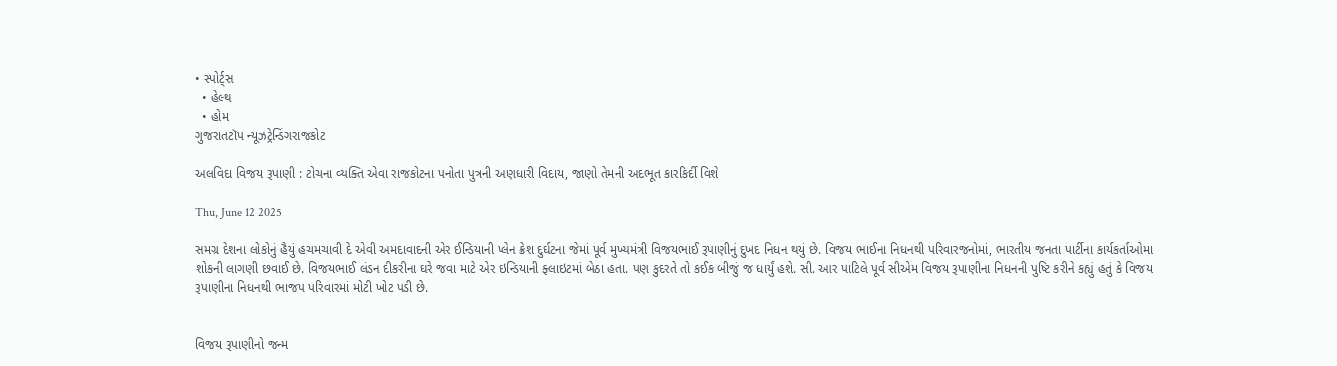• સ્પોર્ટ્સ
  • હેલ્થ
  • હોમ
ગુજરાતટૉપ ન્યૂઝટ્રેન્ડિંગરાજકોટ

અલવિદા વિજય રૂપાણી : ટોચના વ્યક્તિ એવા રાજકોટના પનોતા પુત્રની અણધારી વિદાય, જાણો તેમની અદભૂત કારકિર્દી વિશે

Thu, June 12 2025

સમગ્ર દેશના લોકોનું હૈયું હચમચાવી દે એવી અમદાવાદની એર ઈન્ડિયાની પ્લેન ક્રેશ દુર્ઘટના જેમાં પૂર્વ મુખ્યમંત્રી વિજયભાઈ રૂપાણીનું દુખદ નિધન થયું છે. વિજય ભાઈના નિધનથી પરિવારજનોમાં, ભારતીય જનતા પાર્ટીના કાર્યકર્તાઓમા શોકની લાગણી છવાઈ છે. વિજયભાઈ લંડન દીકરીના ઘરે જવા માટે એર ઇન્ડિયાની ફ્લાઇટમાં બેઠા હતા. પણ કુદરતે તો કઈક બીજું જ ધાર્યું હશે. સી. આર પાટિલે પૂર્વ સીએમ વિજય રૂપાણીના નિધનની પુષ્ટિ કરીને કહ્યું હતું કે વિજય રૂપાણીના નિધનથી ભાજપ પરિવારમાં મોટી ખોટ પડી છે.


વિજય રૂપાણીનો જન્મ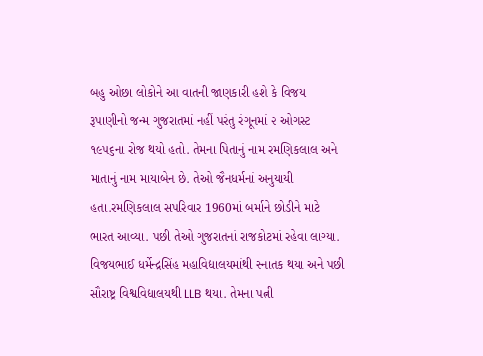બહુ ઓછા લોકોને આ વાતની જાણકારી હશે કે વિજય રૂપાણીનો જન્મ ગુજરાતમાં નહીં પરંતુ રંગૂનમાં ૨ ઓગસ્ટ ૧૯૫૬ના રોજ થયો હતો. તેમના પિતાનું નામ રમણિકલાલ અને માતાનું નામ માયાબેન છે. તેઓ જૈનધર્મનાં અનુયાયી હતા.રમણિકલાલ સપરિવાર 1960માં બર્માને છોડીને માટે ભારત આવ્યા. પછી તેઓ ગુજરાતનાં રાજકોટમાં રહેવા લાગ્યા. વિજયભાઈ ધર્મેન્દ્રસિંહ મહાવિદ્યાલયમાંથી સ્નાતક થયા અને પછી સૌરાષ્ટ્ર વિશ્વવિદ્યાલયથી LLB થયા. તેમના પત્ની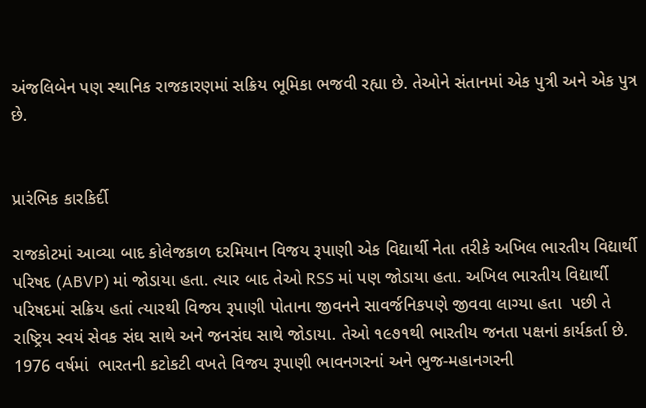અંજલિબેન પણ સ્થાનિક રાજકારણમાં સક્રિય ભૂમિકા ભજવી રહ્યા છે. તેઓને સંતાનમાં એક પુત્રી અને એક પુત્ર છે.


પ્રારંભિક કારકિર્દી

રાજકોટમાં આવ્યા બાદ કોલેજકાળ દરમિયાન વિજય રૂપાણી એક વિદ્યાર્થી નેતા તરીકે અખિલ ભારતીય વિદ્યાર્થી પરિષદ (ABVP) માં જોડાયા હતા. ત્યાર બાદ તેઓ RSS માં પણ જોડાયા હતા. અખિલ ભારતીય વિદ્યાર્થી પરિષદમાં સક્રિય હતાં ત્યારથી વિજય રૂપાણી પોતાના જીવનને સાવર્જનિકપણે જીવવા લાગ્યા હતા  પછી તે રાષ્ટ્રિય સ્વયં સેવક સંઘ સાથે અને જનસંઘ સાથે જોડાયા. તેઓ ૧૯૭૧થી ભારતીય જનતા પક્ષનાં કાર્યકર્તા છે. 1976 વર્ષમાં  ભારતની કટોકટી વખતે વિજય રૂપાણી ભાવનગરનાં અને ભુજ-મહાનગરની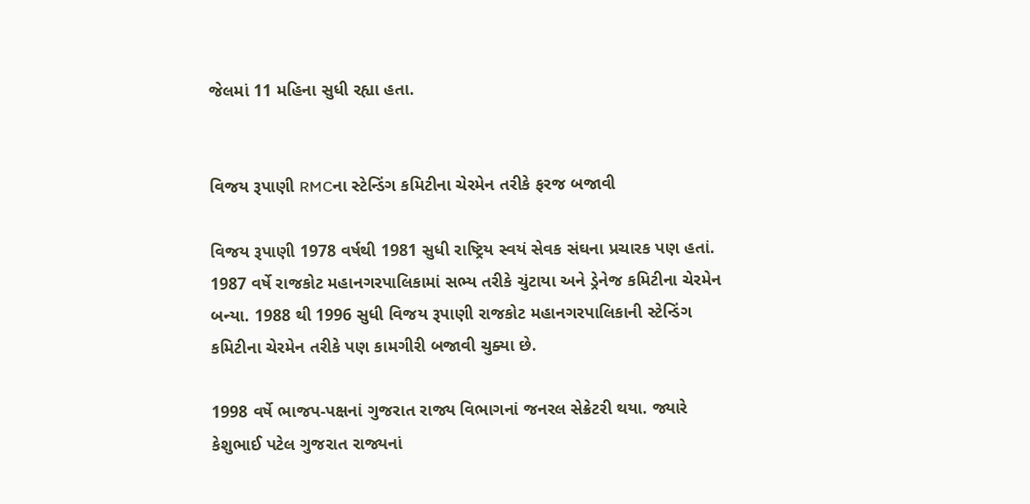જેલમાં 11 મહિના સુધી રહ્યા હતા.


વિજય રૂપાણી RMCના સ્ટેન્ડિંગ કમિટીના ચેરમેન તરીકે ફરજ બજાવી

વિજય રૂપાણી 1978 વર્ષથી 1981 સુધી રાષ્ટ્રિય સ્વયં સેવક સંઘના પ્રચારક પણ હતાં. 1987 વર્ષે રાજકોટ મહાનગરપાલિકામાં સભ્ય તરીકે ચુંટાયા અને ડ્રેનેજ કમિટીના ચેરમેન બન્યા. 1988 થી 1996 સુધી વિજય રૂપાણી રાજકોટ મહાનગરપાલિકાની સ્ટેન્ડિંગ કમિટીના ચેરમેન તરીકે પણ કામગીરી બજાવી ચુક્યા છે.

1998 વર્ષે ભાજપ-પક્ષનાં ગુજરાત રાજ્ય વિભાગનાં જનરલ સેક્રેટરી થયા. જ્યારે કેશુભાઈ પટેલ ગુજરાત રાજ્યનાં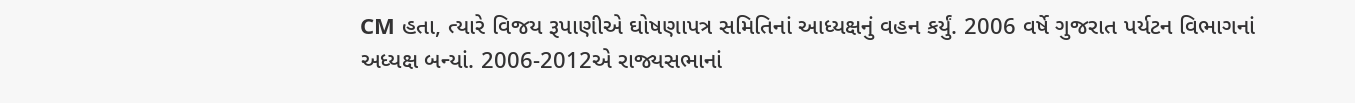CM હતા, ત્યારે વિજય રૂપાણીએ ઘોષણાપત્ર સમિતિનાં આધ્યક્ષનું વહન કર્યું. 2006 વર્ષે ગુજરાત પર્યટન વિભાગનાં અધ્યક્ષ બન્યાં. 2006-2012એ રાજ્યસભાનાં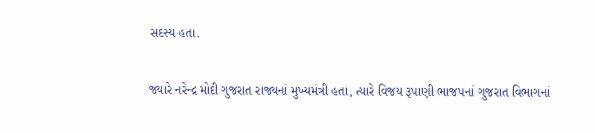સદસ્ય હતા.

જ્યારે નરેન્દ્ર મોદી ગુજરાત રાજ્યનાં મુખ્યમંત્રી હતા, ત્યારે વિજય રૂપાણી ભાજપનાં ગુજરાત વિભાગનાં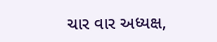ચાર વાર અધ્યક્ષ,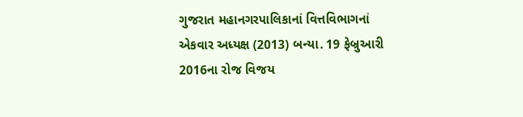ગુજરાત મહાનગરપાલિકાનાં વિત્તવિભાગનાં એકવાર અધ્યક્ષ (2013) બન્યા. 19 ફેબ્રુઆરી 2016ના રોજ વિજય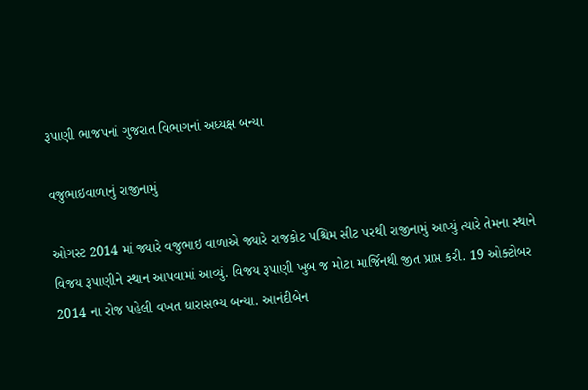રૂપાણી ભાજપનાં ગુજરાત વિભાગનાં અધ્યક્ષ બન્યા

વજુભાઇવાળાનું રાજીનામું

ઓગસ્ટ 2014 માં જ્યારે વજુભાઇ વાળાએ જ્યારે રાજકોટ પશ્ચિમ સીટ પરથી રાજીનામું આપ્યું ત્યારે તેમના સ્થાને વિજય રૂપાણીને સ્થાન આપવામાં આવ્યું. વિજય રૂપાણી ખુબ જ મોટા માર્જિનથી જીત પ્રાપ્ત કરી. 19 ઓક્ટોબર 2014 ના રોજ પહેલી વખત ધારાસભ્ય બન્યા. આનંદીબેન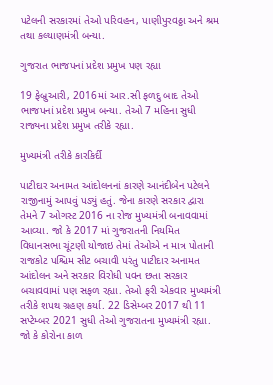પટેલની સરકારમાં તેઓ પરિવહન, પાણીપુરવઠ્ઠા અને શ્રમ તથા કલ્યાણમંત્રી બન્યા.

ગુજરાત ભાજપનાં પ્રદેશ પ્રમુખ પણ રહ્યા

19 ફેબ્રુઆરી, 2016માં આર.સી ફળદુ બાદ તેઓ ભાજપનાં પ્રદેશ પ્રમુખ બન્યા. તેઓ 7 મહિના સુધી રાજ્યના પ્રદેશ પ્રમુખ તરીકે રહ્યા.

મુખ્યમંત્રી તરીકે કારકિર્દી

પાટીદાર અનામત આંદોલનનાં કારણે આનંદીબેન પટેલને રાજીનામું આપવું પડ્યું હતું. જેના કારણે સરકાર દ્વારા તેમને 7 ઓગસ્ટ 2016 ના રોજ મુખ્યમંત્રી બનાવવામાં આવ્યા. જો કે 2017 માં ગુજરાતની નિયમિત વિધાનસભા ચૂંટણી યોજાઇ તેમાં તેઓએ ન માત્ર પોતાની રાજકોટ પશ્ચિમ સીટ બચાવી પરંતુ પાટીદાર અનામત આંદોલન અને સરકાર વિરોધી પવન છતા સરકાર બચાવવામાં પણ સફળ રહ્યા. તેઓ ફરી એકવાર મુખ્યમંત્રી તરીકે શપથ ગ્રહણ કર્યા. 22 ડિસેમ્બર 2017 થી 11 સપ્ટેમ્બર 2021 સુધી તેઓ ગુજરાતના મુખ્યમંત્રી રહ્યા. જો કે કોરોના કાળ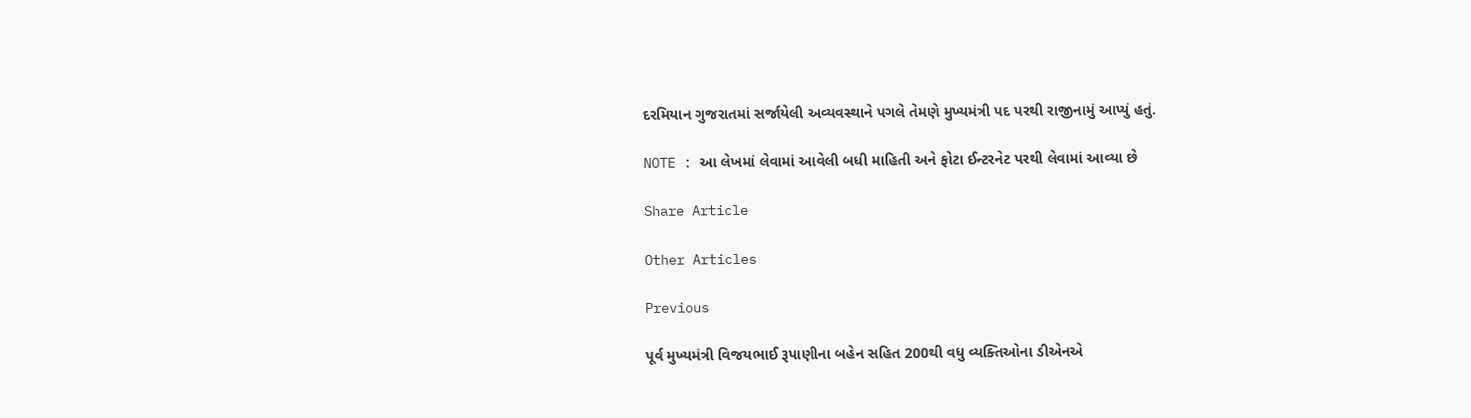દરમિયાન ગુજરાતમાં સર્જાયેલી અવ્યવસ્થાને પગલે તેમણે મુખ્યમંત્રી પદ પરથી રાજીનામું આપ્યું હતું.

NOTE : આ લેખમાં લેવામાં આવેલી બધી માહિતી અને ફોટા ઈન્ટરનેટ પરથી લેવામાં આવ્યા છે

Share Article

Other Articles

Previous

પૂર્વ મુખ્યમંત્રી વિજયભાઈ રૂપાણીના બહેન સહિત 200થી વધુ વ્યક્તિઓના ડીએનએ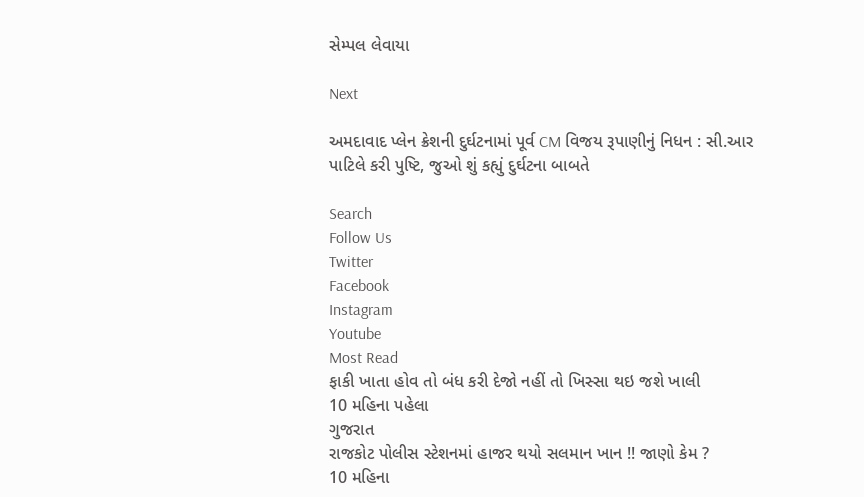સેમ્પલ લેવાયા

Next

અમદાવાદ પ્લેન ક્રેશની દુર્ઘટનામાં પૂર્વ CM વિજય રૂપાણીનું નિધન : સી.આર પાટિલે કરી પુષ્ટિ, જુઓ શું કહ્યું દુર્ઘટના બાબતે

Search
Follow Us
Twitter
Facebook
Instagram
Youtube
Most Read
ફાકી ખાતા હોવ તો બંધ કરી દેજો નહીં તો ખિસ્સા થઇ જશે ખાલી
10 મહિના પહેલા
ગુજરાત
રાજકોટ પોલીસ સ્ટેશનમાં હાજર થયો સલમાન ખાન !! જાણો કેમ ?
10 મહિના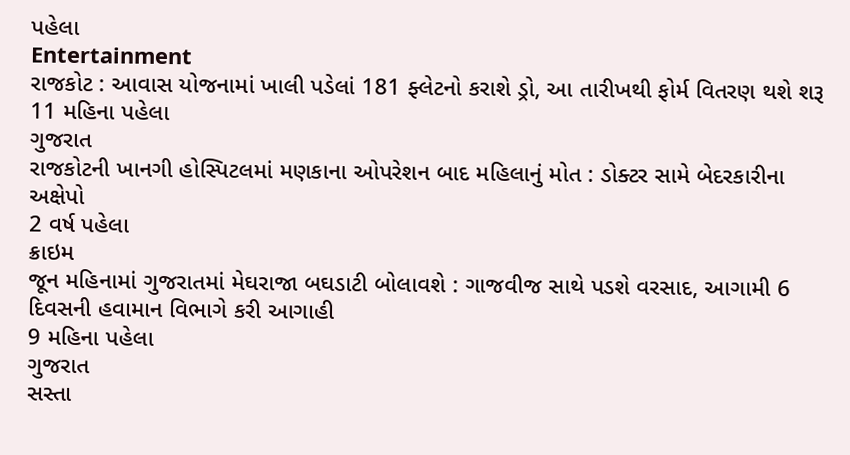પહેલા
Entertainment
રાજકોટ : આવાસ યોજનામાં ખાલી પડેલાં 181 ફ્લેટનો કરાશે ડ્રો, આ તારીખથી ફોર્મ વિતરણ થશે શરૂ
11 મહિના પહેલા
ગુજરાત
રાજકોટની ખાનગી હોસ્પિટલમાં મણકાના ઓપરેશન બાદ મહિલાનું મોત : ડોક્ટર સામે બેદરકારીના અક્ષેપો
2 વર્ષ પહેલા
ક્રાઇમ
જૂન મહિનામાં ગુજરાતમાં મેઘરાજા બઘડાટી બોલાવશે : ગાજવીજ સાથે પડશે વરસાદ, આગામી 6 દિવસની હવામાન વિભાગે કરી આગાહી
9 મહિના પહેલા
ગુજરાત
સસ્તા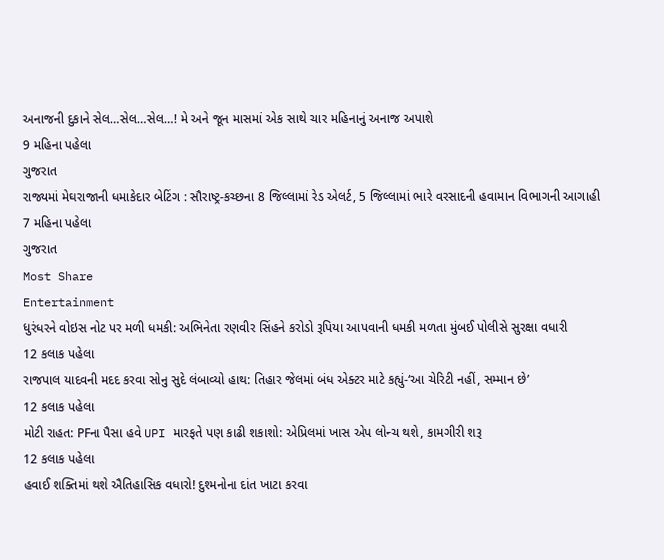અનાજની દુકાને સેલ…સેલ…સેલ…! મે અને જૂન માસમાં એક સાથે ચાર મહિનાનું અનાજ અપાશે
9 મહિના પહેલા
ગુજરાત
રાજ્યમાં મેઘરાજાની ધમાકેદાર બેટિંગ : સૌરાષ્ટ્ર-કચ્છના 8 જિલ્લામાં રેડ એલર્ટ, 5 જિલ્લામાં ભારે વરસાદની હવામાન વિભાગની આગાહી
7 મહિના પહેલા
ગુજરાત
Most Share
Entertainment
ધુરંધરને વોઇસ નોટ પર મળી ધમકી: અભિનેતા રણવીર સિંહને કરોડો રૂપિયા આપવાની ધમકી મળતા મુંબઈ પોલીસે સુરક્ષા વધારી
12 કલાક પહેલા
રાજપાલ યાદવની મદદ કરવા સોનુ સુદે લંબાવ્યો હાથ: તિહાર જેલમાં બંધ એક્ટર માટે કહ્યું-‘આ ચેરિટી નહીં, સમ્માન છે’
12 કલાક પહેલા
મોટી રાહત: PFના પૈસા હવે UPI મારફતે પણ કાઢી શકાશો: એપ્રિલમાં ખાસ એપ લોન્ચ થશે, કામગીરી શરૂ
12 કલાક પહેલા
હવાઈ શક્તિમાં થશે ઐતિહાસિક વધારો! દુશ્મનોના દાંત ખાટા કરવા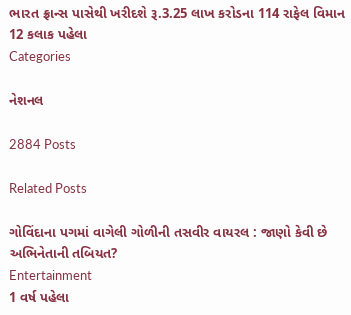ભારત ફ્રાન્સ પાસેથી ખરીદશે રૂ.3.25 લાખ કરોડના 114 રાફેલ વિમાન
12 કલાક પહેલા
Categories

નેશનલ

2884 Posts

Related Posts

ગોવિંદાના પગમાં વાગેલી ગોળીની તસવીર વાયરલ : જાણો કેવી છે અભિનેતાની તબિયત?
Entertainment
1 વર્ષ પહેલા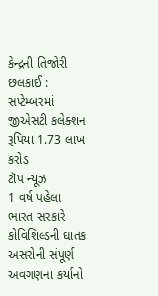કેન્દ્રની તિજોરી છલકાઈ : સપ્ટેમ્બરમાં જીએસટી કલેક્શન રૂપિયા 1.73 લાખ કરોડ
ટૉપ ન્યૂઝ
1 વર્ષ પહેલા
ભારત સરકારે કોવિશિલ્ડની ઘાતક અસરોની સંપૂર્ણ અવગણના કર્યાનો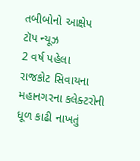તબીબોનો આક્ષેપ
ટૉપ ન્યૂઝ
2 વર્ષ પહેલા
રાજકોટ સિવાયના મહાનગરના કલેક્ટરોની ધૂળ કાઢી નાખતું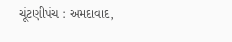ચૂંટણીપંચ : અમદાવાદ,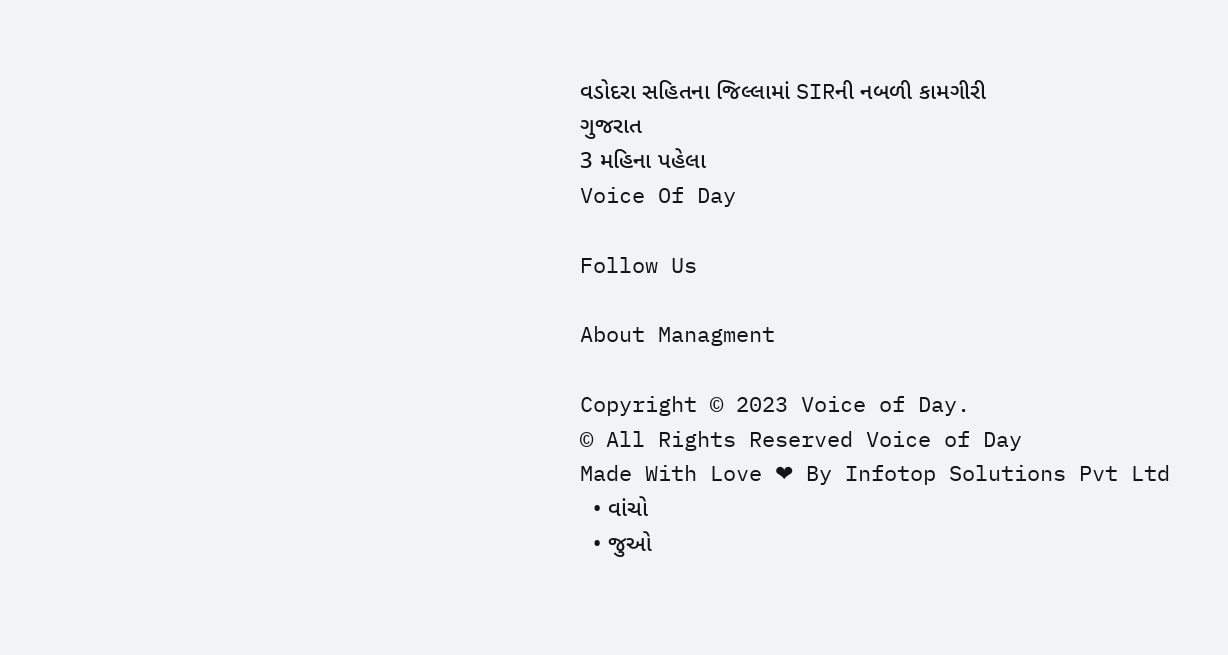વડોદરા સહિતના જિલ્લામાં SIRની નબળી કામગીરી
ગુજરાત
3 મહિના પહેલા
Voice Of Day

Follow Us

About Managment

Copyright © 2023 Voice of Day.
© All Rights Reserved Voice of Day
Made With Love ❤ By Infotop Solutions Pvt Ltd
  • વાંચો
  • જુઓ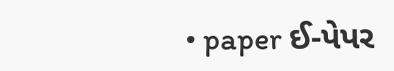• paper ઈ-પેપર